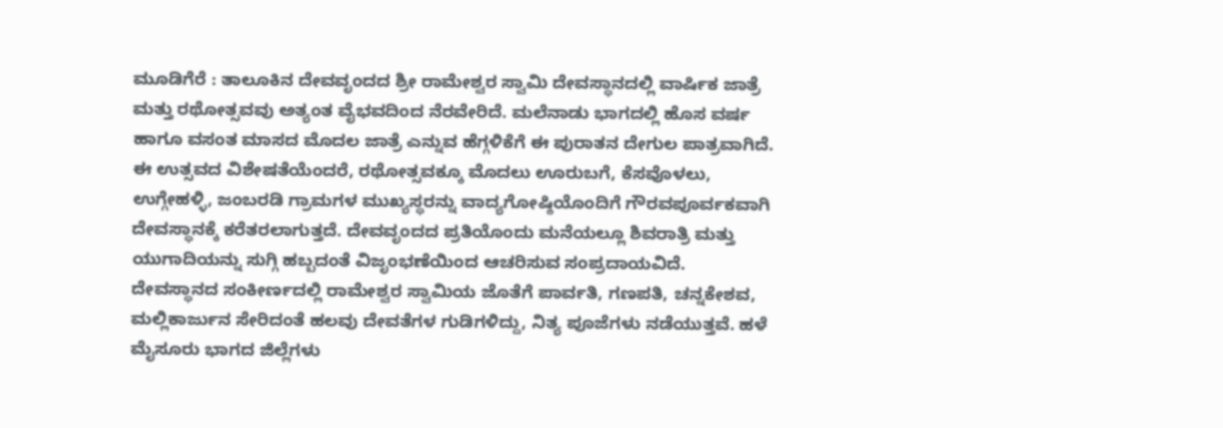ಮೂಡಿಗೆರೆ : ತಾಲೂಕಿನ ದೇವವೃಂದದ ಶ್ರೀ ರಾಮೇಶ್ವರ ಸ್ವಾಮಿ ದೇವಸ್ಥಾನದಲ್ಲಿ ವಾರ್ಷಿಕ ಜಾತ್ರೆ ಮತ್ತು ರಥೋತ್ಸವವು ಅತ್ಯಂತ ವೈಭವದಿಂದ ನೆರವೇರಿದೆ. ಮಲೆನಾಡು ಭಾಗದಲ್ಲಿ ಹೊಸ ವರ್ಷ ಹಾಗೂ ವಸಂತ ಮಾಸದ ಮೊದಲ ಜಾತ್ರೆ ಎನ್ನುವ ಹೆಗ್ಗಳಿಕೆಗೆ ಈ ಪುರಾತನ ದೇಗುಲ ಪಾತ್ರವಾಗಿದೆ. ಈ ಉತ್ಸವದ ವಿಶೇಷತೆಯೆಂದರೆ, ರಥೋತ್ಸವಕ್ಕೂ ಮೊದಲು ಊರುಬಗೆ, ಕೆಸವೊಳಲು, ಉಗ್ಗೇಹಳ್ಳಿ, ಜಂಬರಡಿ ಗ್ರಾಮಗಳ ಮುಖ್ಯಸ್ಥರನ್ನು ವಾದ್ಯಗೋಷ್ಠಿಯೊಂದಿಗೆ ಗೌರವಪೂರ್ವಕವಾಗಿ ದೇವಸ್ಥಾನಕ್ಕೆ ಕರೆತರಲಾಗುತ್ತದೆ. ದೇವವೃಂದದ ಪ್ರತಿಯೊಂದು ಮನೆಯಲ್ಲೂ ಶಿವರಾತ್ರಿ ಮತ್ತು ಯುಗಾದಿಯನ್ನು ಸುಗ್ಗಿ ಹಬ್ಬದಂತೆ ವಿಜೃಂಭಣೆಯಿಂದ ಆಚರಿಸುವ ಸಂಪ್ರದಾಯವಿದೆ.
ದೇವಸ್ಥಾನದ ಸಂಕೀರ್ಣದಲ್ಲಿ ರಾಮೇಶ್ವರ ಸ್ವಾಮಿಯ ಜೊತೆಗೆ ಪಾರ್ವತಿ, ಗಣಪತಿ, ಚನ್ನಕೇಶವ, ಮಲ್ಲಿಕಾರ್ಜುನ ಸೇರಿದಂತೆ ಹಲವು ದೇವತೆಗಳ ಗುಡಿಗಳಿದ್ದು, ನಿತ್ಯ ಪೂಜೆಗಳು ನಡೆಯುತ್ತವೆ. ಹಳೆ ಮೈಸೂರು ಭಾಗದ ಜಿಲ್ಲೆಗಳು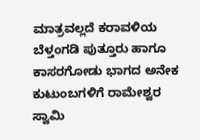ಮಾತ್ರವಲ್ಲದೆ ಕರಾವಳಿಯ ಬೆಳ್ತಂಗಡಿ ಪುತ್ತೂರು ಹಾಗೂ ಕಾಸರಗೋಡು ಭಾಗದ ಅನೇಕ ಕುಟುಂಬಗಳಿಗೆ ರಾಮೇಶ್ವರ ಸ್ವಾಮಿ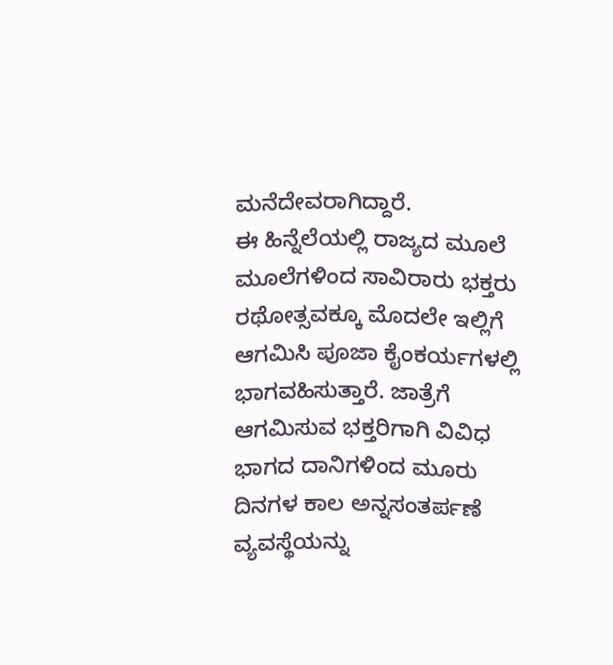ಮನೆದೇವರಾಗಿದ್ದಾರೆ.
ಈ ಹಿನ್ನೆಲೆಯಲ್ಲಿ ರಾಜ್ಯದ ಮೂಲೆ ಮೂಲೆಗಳಿಂದ ಸಾವಿರಾರು ಭಕ್ತರು ರಥೋತ್ಸವಕ್ಕೂ ಮೊದಲೇ ಇಲ್ಲಿಗೆ ಆಗಮಿಸಿ ಪೂಜಾ ಕೈಂಕರ್ಯಗಳಲ್ಲಿ ಭಾಗವಹಿಸುತ್ತಾರೆ. ಜಾತ್ರೆಗೆ ಆಗಮಿಸುವ ಭಕ್ತರಿಗಾಗಿ ವಿವಿಧ ಭಾಗದ ದಾನಿಗಳಿಂದ ಮೂರು ದಿನಗಳ ಕಾಲ ಅನ್ನಸಂತರ್ಪಣೆ ವ್ಯವಸ್ಥೆಯನ್ನು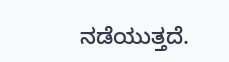ನಡೆಯುತ್ತದೆ.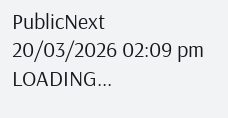PublicNext
20/03/2026 02:09 pm
LOADING...